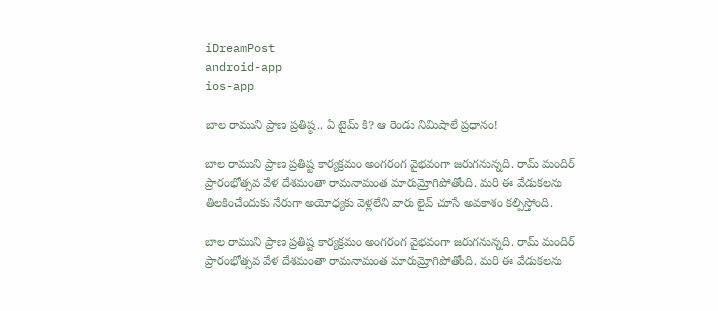iDreamPost
android-app
ios-app

బాల రాముని ప్రాణ ప్రతిష్ఠ.. ఏ టైమ్ కి? ఆ రెండు నిమిషాలే ప్రధానం!

బాల రాముని ప్రాణ ప్రతిష్ట కార్యక్రమం అంగరంగ వైభవంగా జరుగనున్నది. రామ్ మందిర్ ప్రారంభోత్సవ వేళ దేశమంతా రామనామంత మారుమ్రోగిపోతోంది. మరి ఈ వేడుకలను తిలకించేందుకు నేరుగా అయోధ్యకు వెళ్లలేని వారు లైవ్ చూసే అవకాశం కల్పిస్తోంది.

బాల రాముని ప్రాణ ప్రతిష్ట కార్యక్రమం అంగరంగ వైభవంగా జరుగనున్నది. రామ్ మందిర్ ప్రారంభోత్సవ వేళ దేశమంతా రామనామంత మారుమ్రోగిపోతోంది. మరి ఈ వేడుకలను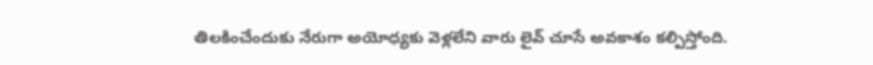తిలకించేందుకు నేరుగా అయోధ్యకు వెళ్లలేని వారు లైవ్ చూసే అవకాశం కల్పిస్తోంది.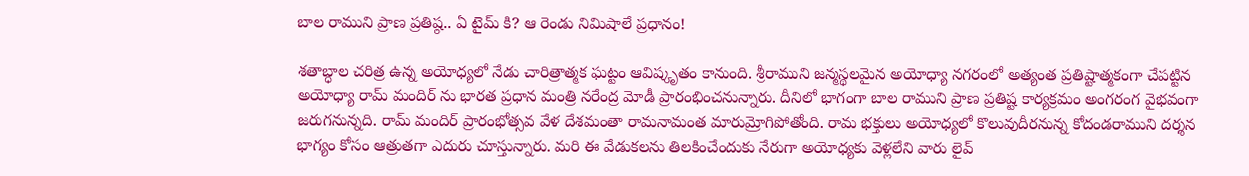బాల రాముని ప్రాణ ప్రతిష్ఠ.. ఏ టైమ్ కి? ఆ రెండు నిమిషాలే ప్రధానం!

శతాబ్ధాల చరిత్ర ఉన్న అయోధ్యలో నేడు చారిత్రాత్మక ఘట్టం ఆవిష్కృతం కానుంది. శ్రీరాముని జన్మస్థలమైన అయోధ్యా నగరంలో అత్యంత ప్రతిష్టాత్మకంగా చేపట్టిన అయోధ్యా రామ్ మందిర్ ను భారత ప్రధాన మంత్రి నరేంద్ర మోడీ ప్రారంభించనున్నారు. దీనిలో భాగంగా బాల రాముని ప్రాణ ప్రతిష్ట కార్యక్రమం అంగరంగ వైభవంగా జరుగనున్నది. రామ్ మందిర్ ప్రారంభోత్సవ వేళ దేశమంతా రామనామంత మారుమ్రోగిపోతోంది. రామ భక్తులు అయోధ్యలో కొలువుదీరనున్న కోదండరాముని దర్శన భాగ్యం కోసం ఆత్రుతగా ఎదురు చూస్తున్నారు. మరి ఈ వేడుకలను తిలకించేందుకు నేరుగా అయోధ్యకు వెళ్లలేని వారు లైవ్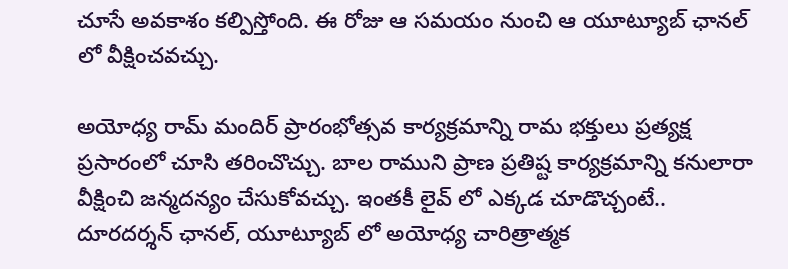చూసే అవకాశం కల్పిస్తోంది. ఈ రోజు ఆ సమయం నుంచి ఆ యూట్యూబ్ ఛానల్ లో వీక్షించవచ్చు.

అయోధ్య రామ్ మందిర్ ప్రారంభోత్సవ కార్యక్రమాన్ని రామ భక్తులు ప్రత్యక్ష ప్రసారంలో చూసి తరించొచ్చు. బాల రాముని ప్రాణ ప్రతిష్ట కార్యక్రమాన్ని కనులారా వీక్షించి జన్మదన్యం చేసుకోవచ్చు. ఇంతకీ లైవ్ లో ఎక్కడ చూడొచ్చంటే.. దూరదర్శన్ ఛానల్, యూట్యూబ్ లో అయోధ్య చారిత్రాత్మక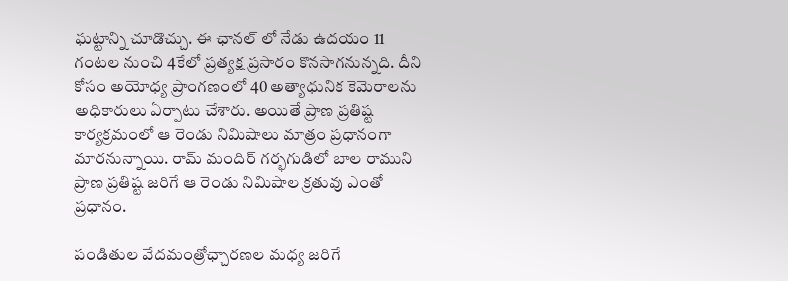ఘట్టాన్ని చూడొచ్చు. ఈ ఛానల్ లో నేడు ఉదయం 11 గంటల నుంచి 4కేలో ప్రత్యక్ష ప్రసారం కొనసాగనున్నది. దీని కోసం అయోధ్య ప్రాంగణంలో 40 అత్యాధునిక కెమెరాలను అధికారులు ఏర్పాటు చేశారు. అయితే ప్రాణ ప్రతిష్ట కార్యక్రమంలో ఆ రెండు నిమిషాలు మాత్రం ప్రధానంగా మారనున్నాయి. రామ్ మందిర్ గర్భగుడిలో బాల రాముని ప్రాణ ప్రతిష్ట జరిగే ఆ రెండు నిమిషాల క్రతువు ఎంతో ప్రధానం.

పండితుల వేదమంత్రోఛ్చారణల మధ్య జరిగే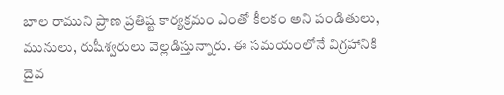బాల రాముని ప్రాణ ప్రతిష్ట కార్యక్రమం ఎంతో కీలకం అని పండితులు, మునులు, రుషీశ్వరులు వెల్లడిస్తున్నారు. ఈ సమయంలోనే విగ్రహానికి దైవ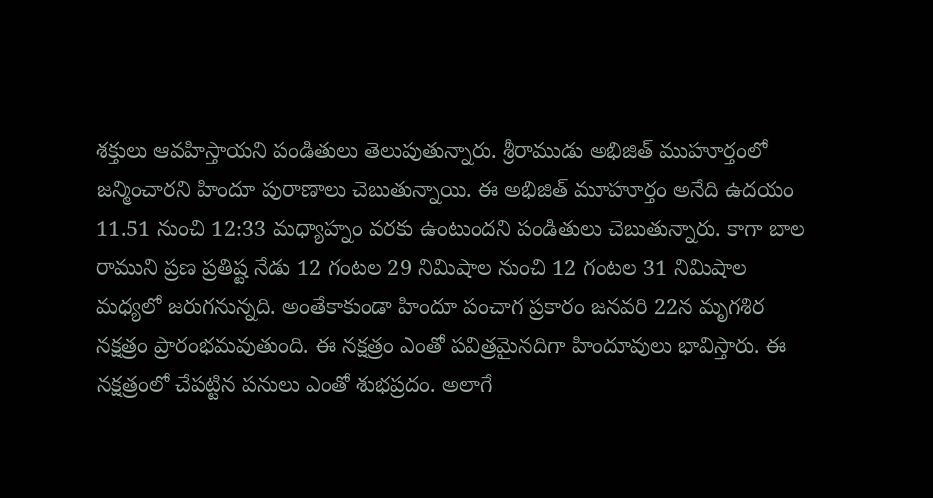శక్తులు ఆవహిస్తాయని పండితులు తెలుపుతున్నారు. శ్రీరాముడు అభిజిత్‌ ముహూర్తంలో జన్మించారని హిందూ పురాణాలు చెబుతున్నాయి. ఈ అభిజిత్ మూహూర్తం అనేది ఉదయం 11.51 నుంచి 12:33 మధ్యాహ్నం వరకు ఉంటుందని పండితులు చెబుతున్నారు. కాగా బాల రాముని ప్రణ ప్రతిష్ట నేడు 12 గంటల 29 నిమిషాల నుంచి 12 గంటల 31 నిమిషాల మధ్యలో జరుగనున్నది. అంతేకాకుండా హిందూ పంచాగ ప్రకారం జనవరి 22న మృగశిర నక్షత్రం ప్రారంభమవుతుంది. ఈ నక్షత్రం ఎంతో పవిత్రమైనదిగా హిందూవులు భావిస్తారు. ఈ నక్షత్రంలో చేపట్టిన పనులు ఎంతో శుభప్రదం. అలాగే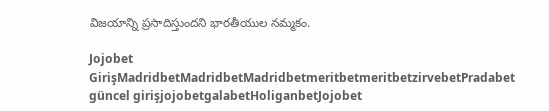విజయాన్ని ప్రసాదిస్తుందని భారతీయుల నమ్మకం.

Jojobet GirişMadridbetMadridbetMadridbetmeritbetmeritbetzirvebetPradabet güncel girişjojobetgalabetHoliganbetJojobet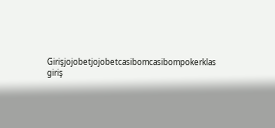Girişjojobetjojobetcasibomcasibompokerklas giriş